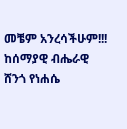መቼም አንረሳችሁም!!!
ከሰማያዊ ብሔራዊ ሸንጎ የነሐሴ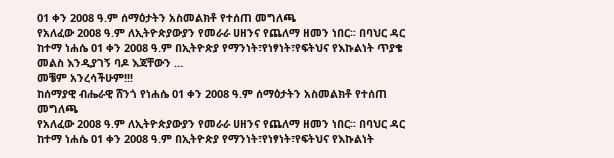01 ቀን 2008 ዓ.ም ሰማዕታትን አስመልክቶ የተሰጠ መግለጫ
የአለፈው 2008 ዓ.ም ለኢትዮጵያውያን የመራራ ሀዘንና የጨለማ ዘመን ነበር፡፡ በባህር ዳር ከተማ ነሐሴ 01 ቀን 2008 ዓ.ም በኢትዮጵያ የማንነት፣የነፃነት፣የፍትህና የእኩልነት ጥያቄ መልስ እንዲያገኝ ባዶ እጃቸውን …
መቼም አንረሳችሁም!!!
ከሰማያዊ ብሔራዊ ሸንጎ የነሐሴ 01 ቀን 2008 ዓ.ም ሰማዕታትን አስመልክቶ የተሰጠ መግለጫ
የአለፈው 2008 ዓ.ም ለኢትዮጵያውያን የመራራ ሀዘንና የጨለማ ዘመን ነበር፡፡ በባህር ዳር ከተማ ነሐሴ 01 ቀን 2008 ዓ.ም በኢትዮጵያ የማንነት፣የነፃነት፣የፍትህና የእኩልነት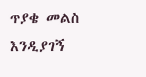ጥያቄ መልስ እንዲያገኝ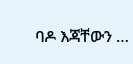ባዶ እጃቸውን …